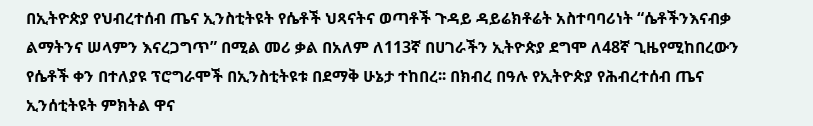በኢትዮጵያ የህብረተሰብ ጤና ኢንስቲትዩት የሴቶች ህጻናትና ወጣቶች ጉዳይ ዳይሬክቶሬት አስተባባሪነት “ሴቶችንእናብቃ ልማትንና ሠላምን እናረጋግጥ” በሚል መሪ ቃል በአለም ለ113ኛ በሀገራችን ኢትዮጵያ ደግሞ ለ48ኛ ጊዜየሚከበረውን የሴቶች ቀን በተለያዩ ፕሮግራሞች በኢንስቲትዩቱ በደማቅ ሁኔታ ተከበረ፡፡ በክብረ በዓሉ የኢትዮጵያ የሕብረተሰብ ጤና ኢንሰቲትዩት ምክትል ዋና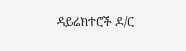ዳይሬክተሮች ዶ/ር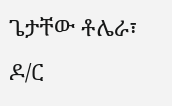ጌታቸው ቶሌራ፣ ዶ/ር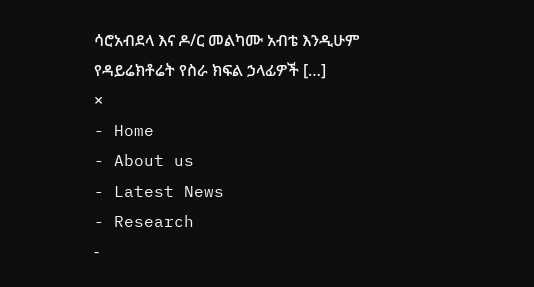ሳሮአብደላ እና ዶ/ር መልካሙ አብቴ እንዲሁም የዳይሬክቶሬት የስራ ክፍል ኃላፊዎች […]
×
- Home
- About us
- Latest News
- Research
-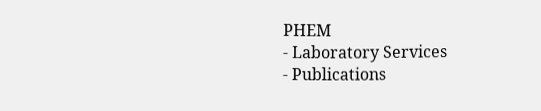PHEM
- Laboratory Services
- Publications